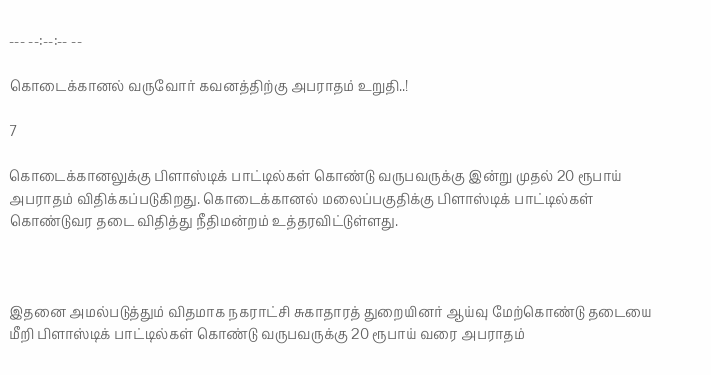--- --:--:-- --

கொடைக்கானல் வருவோர் கவனத்திற்கு அபராதம் உறுதி..!

7

கொடைக்கானலுக்கு பிளாஸ்டிக் பாட்டில்கள் கொண்டு வருபவருக்கு இன்று முதல் 20 ரூபாய் அபராதம் விதிக்கப்படுகிறது. கொடைக்கானல் மலைப்பகுதிக்கு பிளாஸ்டிக் பாட்டில்கள் கொண்டுவர தடை விதித்து நீதிமன்றம் உத்தரவிட்டுள்ளது.



இதனை அமல்படுத்தும் விதமாக நகராட்சி சுகாதாரத் துறையினர் ஆய்வு மேற்கொண்டு தடையை மீறி பிளாஸ்டிக் பாட்டில்கள் கொண்டு வருபவருக்கு 20 ரூபாய் வரை அபராதம்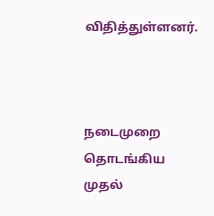விதித்துள்ளனர்.



நடைமுறை தொடங்கிய முதல்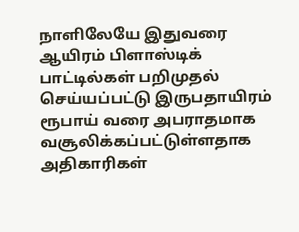நாளிலேயே இதுவரை ஆயிரம் பிளாஸ்டிக் பாட்டில்கள் பறிமுதல் செய்யப்பட்டு இருபதாயிரம் ரூபாய் வரை அபராதமாக வசூலிக்கப்பட்டுள்ளதாக அதிகாரிகள்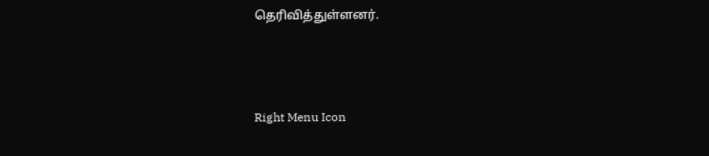தெரிவித்துள்ளனர்.



Right Menu Icon